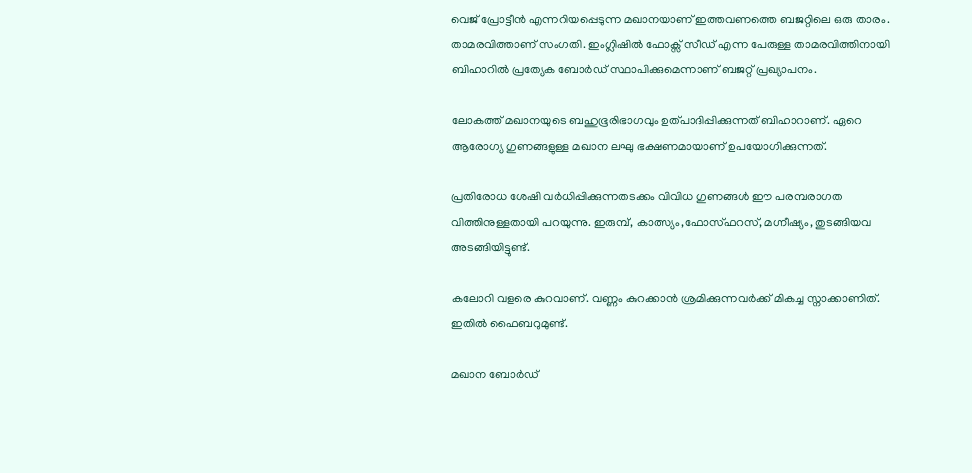വെജ് പ്രോട്ടീൻ എന്നറിയപ്പെടുന്ന മഖാനയാണ് ഇത്തവണത്തെ ബജറ്റിലെ ഒരു താരം. താമരവിത്താണ് സംഗതി. ഇംഗ്ലിഷിൽ ഫോക്സ് സീഡ് എന്ന പേരുള്ള താമരവിത്തിനായി ബിഹാറിൽ പ്രത്യേക ബോർഡ് സ്ഥാപിക്കുമെന്നാണ് ബജറ്റ് പ്രഖ്യാപനം.

ലോകത്ത് മഖാനയുടെ ബഹുഭൂരിഭാഗവും ഉത്പാദിപ്പിക്കുന്നത് ബിഹാറാണ്. ഏറെ ആരോഗ്യ ഗുണങ്ങളുള്ള മഖാന ലഘു ഭക്ഷണമായാണ് ഉപയോഗിക്കുന്നത്.

പ്രതിരോധ ശേഷി വർധിപ്പിക്കുന്നതടക്കം വിവിധ ഗുണങ്ങൾ ഈ പരമ്പരാഗത വിത്തിനുള്ളതായി പറയുന്നു. ഇരുമ്പ്, കാത്സ്യം,ഫോസ്ഫറസ്, മഗ്നീഷ്യം, തുടങ്ങിയവ അടങ്ങിയിട്ടുണ്ട്.

കലോറി വളരെ കുറവാണ്. വണ്ണം കുറക്കാൻ ശ്രമിക്കുന്നവർക്ക് മികച്ച സ്നാക്കാണിത്. ഇതിൽ ഫൈബറുമുണ്ട്.

മഖാന ബോർഡ്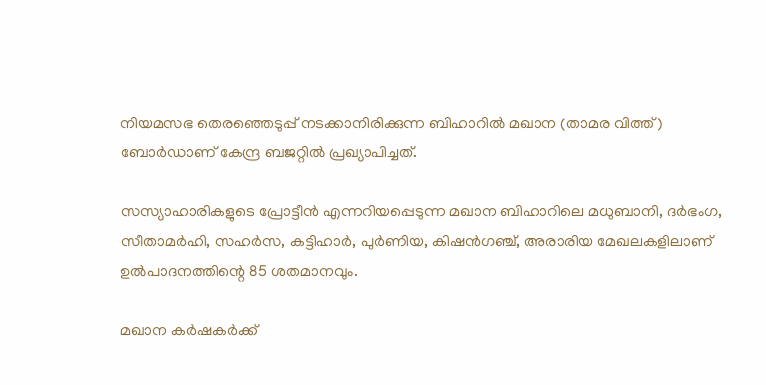നിയമസഭ തെരഞ്ഞെടുപ്പ് നടക്കാനിരിക്കുന്ന ബിഹാറില്‍ മഖാന (താമര വിത്ത്) ബോർഡാണ് കേന്ദ്ര ബജറ്റിൽ പ്രഖ്യാപിച്ചത്.

സസ്യാഹാരികളുടെ പ്രോട്ടീന്‍ എന്നറിയപ്പെടുന്ന മഖാന ബിഹാറിലെ മധുബാനി, ദർഭംഗ, സീതാമർഹി, സഹർസ, കട്ടിഹാർ, പുർണിയ, കിഷൻഗഞ്ച്, അരാരിയ മേഖലകളിലാണ് ഉൽപാദനത്തിന്റെ 85 ശതമാനവും.

മഖാന കർഷകർക്ക്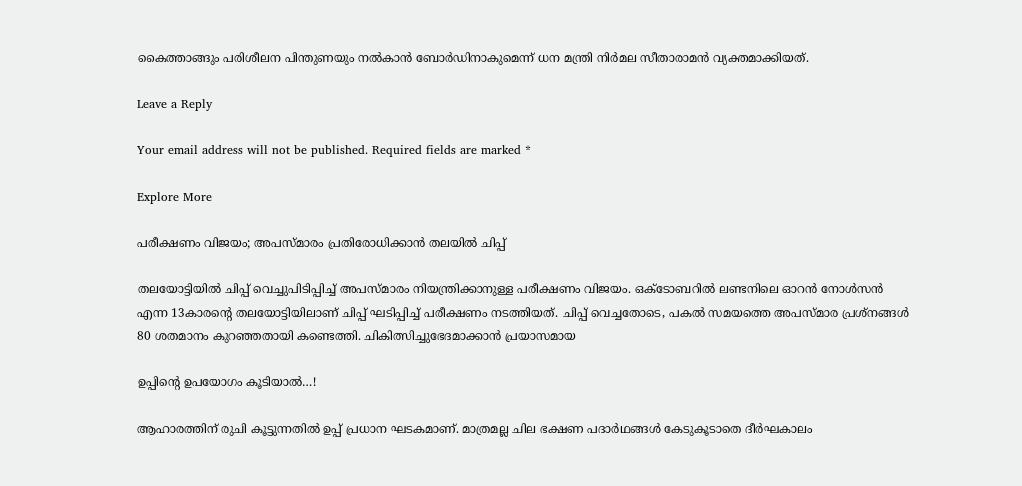കൈത്താങ്ങും പരിശീലന പിന്തുണയും നൽകാൻ ബോർഡിനാകുമെന്ന് ധന മന്ത്രി നിർമല സീതാരാമൻ വ്യക്തമാക്കിയത്.

Leave a Reply

Your email address will not be published. Required fields are marked *

Explore More

പരീക്ഷണം വിജയം; അപസ്മാരം പ്രതിരോധിക്കാൻ തലയിൽ ചിപ്പ്

തലയോട്ടിയിൽ ചിപ്പ് വെച്ചുപിടിപ്പിച്ച് അപസ്മാരം നിയന്ത്രിക്കാനുള്ള പരീക്ഷണം വിജയം. ഒക്ടോബറിൽ ലണ്ടനിലെ ഓറൻ നോൾസൻ എന്ന 13കാരന്റെ തലയോട്ടിയിലാണ് ചിപ്പ് ഘടിപ്പിച്ച് പരീക്ഷണം നടത്തിയത്. ചിപ്പ് വെച്ചതോടെ, പകൽ സമയത്തെ അപസ്മാര പ്രശ്നങ്ങൾ 80 ശതമാനം കുറഞ്ഞതായി കണ്ടെത്തി. ചികിത്സിച്ചുഭേദമാക്കാൻ പ്രയാസമായ

ഉപ്പിന്‍റെ ഉപയോഗം കൂടിയാൽ…!

ആഹാരത്തിന് രുചി കൂട്ടുന്നതിൽ ഉപ്പ് പ്രധാന ഘടകമാണ്. മാത്രമല്ല ചില ഭക്ഷണ പദാർഥങ്ങൾ കേടുകൂടാതെ ദീർഘകാലം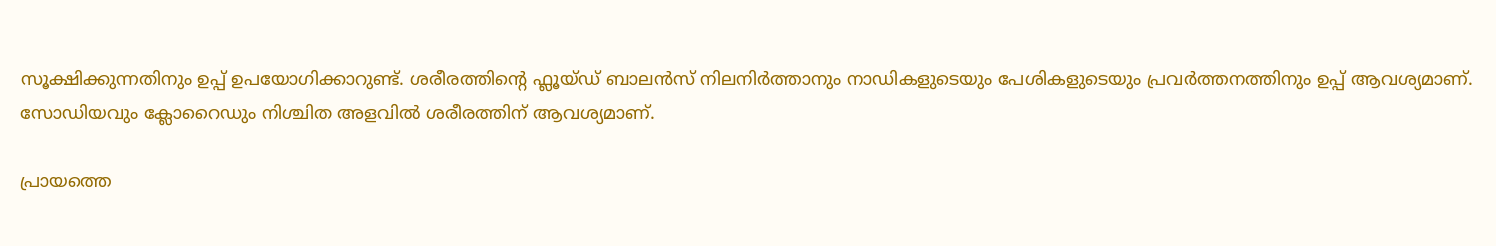സൂക്ഷിക്കുന്നതിനും ഉപ്പ് ഉപയോഗിക്കാറുണ്ട്. ശരീരത്തിന്റെ ഫ്ലൂയ്ഡ് ബാലൻസ് നിലനിർത്താനും നാഡികളുടെയും പേശികളുടെയും പ്രവർത്തനത്തിനും ഉപ്പ് ആവശ്യമാണ്. സോഡിയവും ക്ലോറൈഡും നിശ്ചിത അളവിൽ ശരീരത്തിന് ആവശ്യമാണ്.

പ്രായത്തെ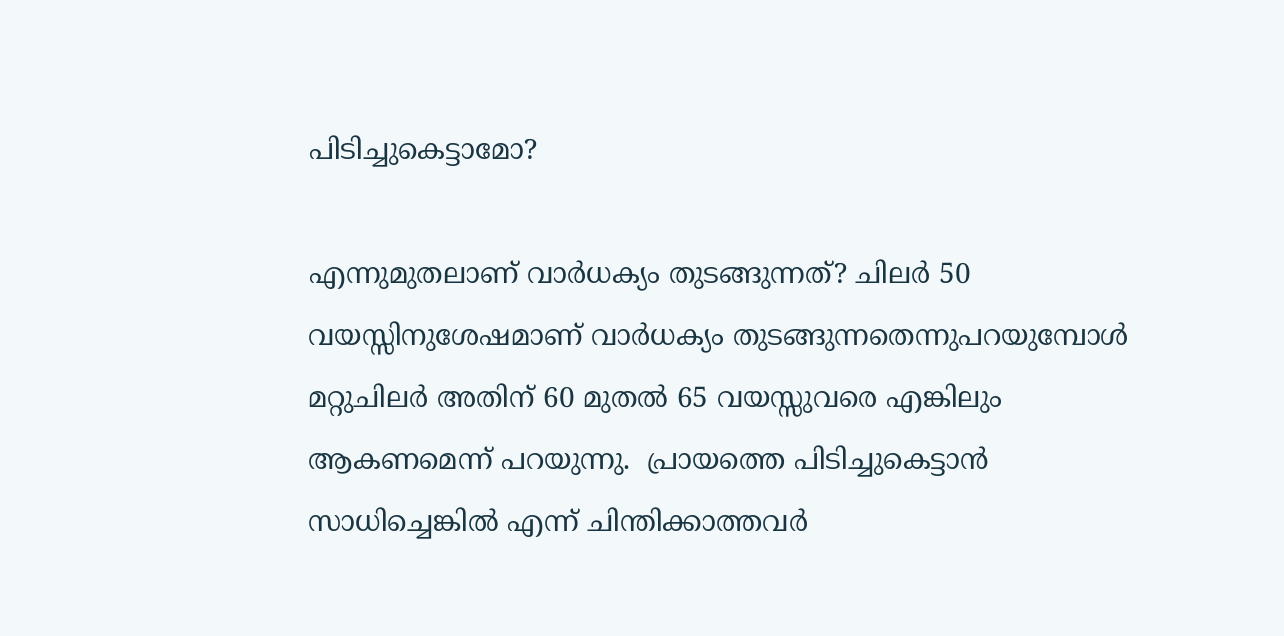പിടിച്ചുകെട്ടാമോ?

എന്നുമുതലാണ് വാർധക്യം തുടങ്ങുന്നത്? ചിലർ 50 വയസ്സിനുശേഷമാണ് വാർധക്യം തുടങ്ങുന്നതെന്നുപറയുമ്പോൾ മറ്റുചിലർ അതിന് 60 മുതൽ 65 വയസ്സുവരെ എങ്കിലും ആകണമെന്ന് പറയുന്നു.  പ്രായത്തെ പിടിച്ചുകെട്ടാൻ സാധിച്ചെങ്കിൽ എന്ന് ചിന്തിക്കാത്തവർ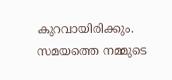കുറവായിരിക്കും. സമയത്തെ നമ്മുടെ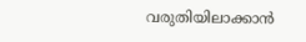വരുതിയിലാക്കാൻ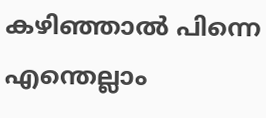കഴിഞ്ഞാൽ പിന്നെ എന്തെല്ലാം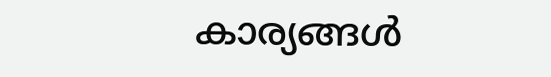കാര്യങ്ങൾ